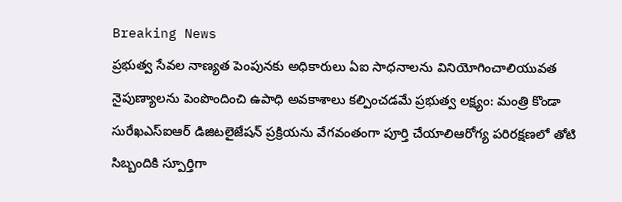Breaking News
ప్రభుత్వ సేవల నాణ్యత పెంపునకు అధికారులు ఏఐ సాధనాలను వినియోగించాలియువత నైపుణ్యాలను పెంపొందించి ఉపాధి అవకాశాలు కల్పించడమే ప్రభుత్వ లక్ష్యం: మంత్రి కొండా సురేఖ‌ఎస్‌ఐఆర్ డిజిటలైజేషన్ ప్రక్రియను వేగవంతంగా పూర్తి చేయాలిఆరోగ్య పరిరక్షణలో తోటి సిబ్బందికి స్పూర్తిగా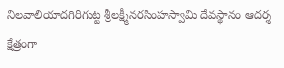నిలవాలియాదగిరిగుట్ట శ్రీలక్ష్మీనరసింహస్వామి దేవస్థానం ఆదర్శ క్షేత్రంగా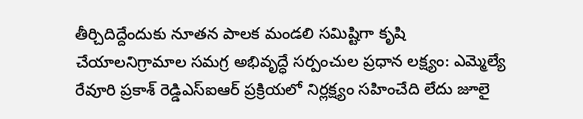తీర్చిదిద్దేందుకు నూతన పాలక మండలి సమిష్టిగా కృషి చేయాలనిగ్రామాల సమగ్ర అభివృద్ధే సర్పంచుల ప్రధాన లక్ష్యం: ఎమ్మెల్యే రేవూరి ప్రకాశ్ రెడ్డిఎస్ఐఆర్ ప్రక్రియలో నిర్లక్ష్యం సహించేది లేదు జూలై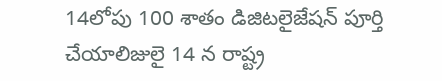14లోపు 100 శాతం డిజిటలైజేషన్ పూర్తి చేయాలిజులై 14 న రాష్ట్ర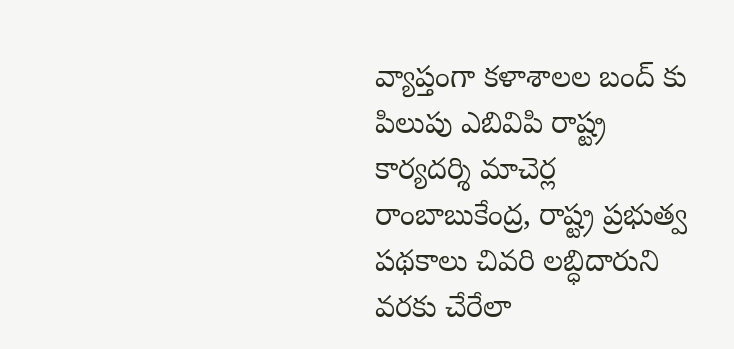వ్యాప్తంగా కళాశాలల బంద్ కు పిలుపు ఎబివిపి రాష్ట్ర కార్యదర్శి మాచెర్ల రాంబాబుకేంద్ర, రాష్ట్ర ప్రభుత్వ పథకాలు చివరి లబ్ధిదారుని వరకు చేరేలా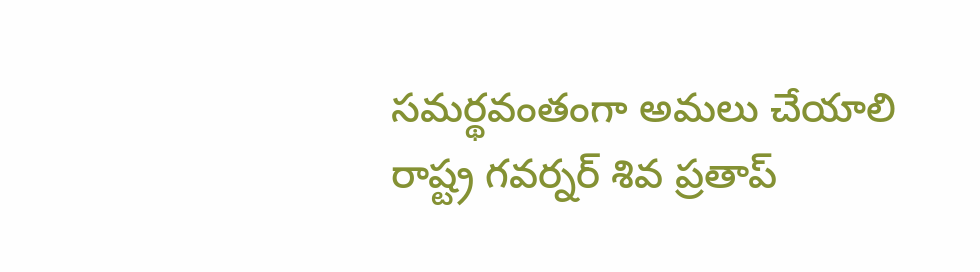సమర్థవంతంగా అమలు చేయాలి రాష్ట్ర గవర్నర్ శివ ప్రతాప్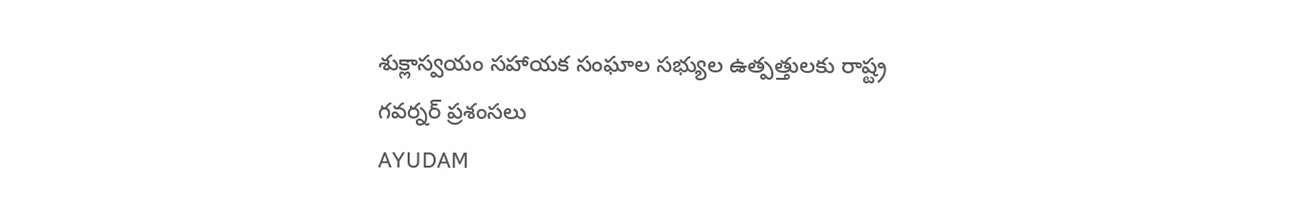శుక్లాస్వయం సహాయక సంఘాల సభ్యుల ఉత్పత్తులకు రాష్ట్ర గవర్నర్ ప్రశంసలు
AYUDAM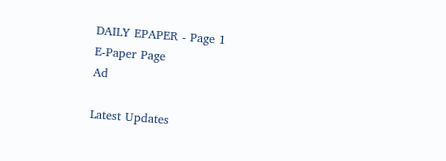DAILY EPAPER - Page 1
E-Paper Page
Ad

Latest Updates